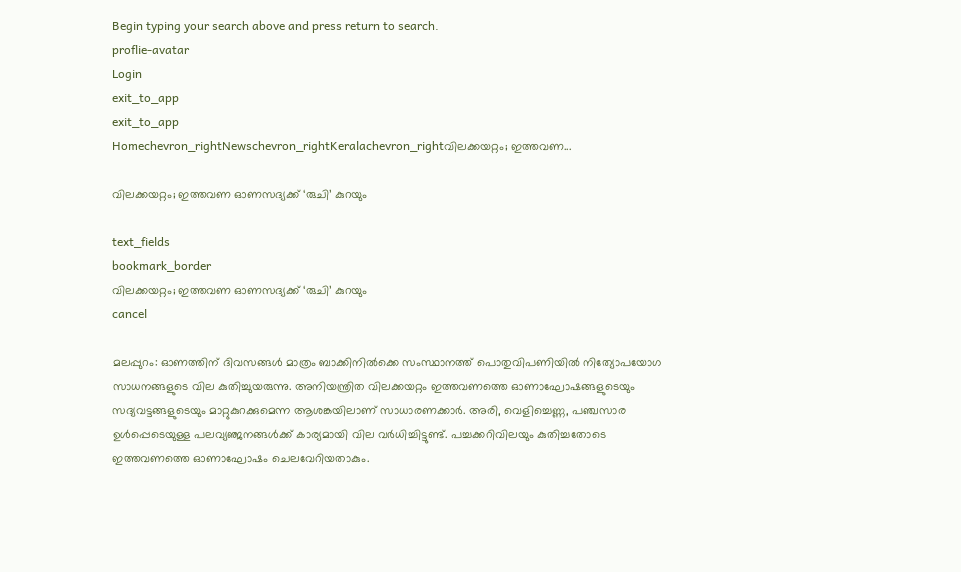Begin typing your search above and press return to search.
proflie-avatar
Login
exit_to_app
exit_to_app
Homechevron_rightNewschevron_rightKeralachevron_rightവിലക്കയറ്റം; ഇത്തവണ...

വിലക്കയറ്റം; ഇത്തവണ ഓണസദ്യക്ക് ‘രുചി’ കുറയും

text_fields
bookmark_border
വിലക്കയറ്റം; ഇത്തവണ ഓണസദ്യക്ക് ‘രുചി’ കുറയും
cancel

മലപ്പുറം: ഓണത്തിന് ദിവസങ്ങൾ മാത്രം ബാക്കിനിൽക്കെ സംസ്ഥാനത്ത് പൊതുവിപണിയിൽ നിത്യോപയോഗ സാധനങ്ങളുടെ വില കുതിച്ചുയരുന്നു. അനിയന്ത്രിത വിലക്കയറ്റം ഇത്തവണത്തെ ഓണാഘോഷങ്ങളുടെയും സദ്യവട്ടങ്ങളുടെയും മാറ്റുകുറക്കുമെന്ന ആശങ്കയിലാണ് സാധാരണക്കാർ. അരി, വെളിച്ചെണ്ണ, പഞ്ചസാര ഉൾപ്പെടെയുള്ള പലവ്യഞ്ജനങ്ങൾക്ക് കാര്യമായി വില വർധിച്ചിട്ടുണ്ട്. പച്ചക്കറിവിലയും കുതിച്ചതോടെ ഇത്തവണത്തെ ഓണാഘോഷം ചെലവേറിയതാകും.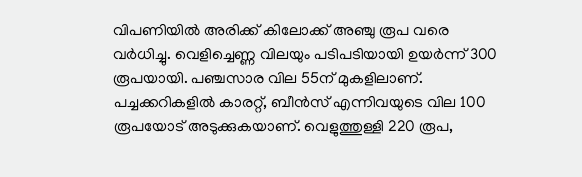വിപണിയിൽ അരിക്ക് കിലോക്ക് അഞ്ചു രൂപ വരെ വർധിച്ചു. വെളിച്ചെണ്ണ വിലയും പടിപടിയായി ഉയർന്ന് 300 രൂപയായി. പഞ്ചസാര വില 55ന് മുകളിലാണ്. പച്ചക്കറികളിൽ കാരറ്റ്, ബീൻസ് എന്നിവയുടെ വില 100 രൂപയോട് അടുക്കുകയാണ്. വെളുത്തുള്ളി 220 രൂപ,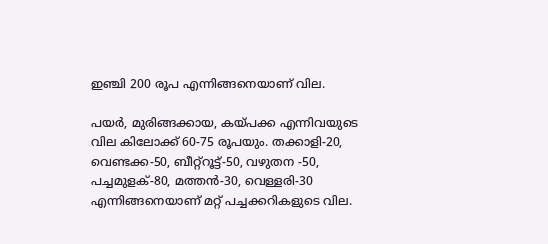ഇഞ്ചി 200 രൂപ എന്നിങ്ങനെയാണ് വില.

പയർ, മുരിങ്ങക്കായ, കയ്പക്ക എന്നിവയുടെ വില കിലോക്ക് 60-75 രൂപയും. തക്കാളി-20, വെണ്ടക്ക-50, ബീറ്റ്റൂട്ട്-50, വഴുതന -50, പച്ചമുളക്-80, മത്തൻ-30, വെള്ളരി-30 എന്നിങ്ങനെയാണ് മറ്റ് പച്ചക്കറികളുടെ വില.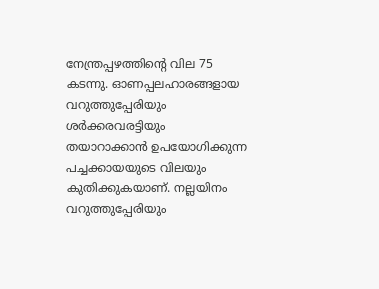നേന്ത്രപ്പഴത്തിന്റെ വില 75 കടന്നു. ഓണപ്പലഹാരങ്ങളായ വറുത്തുപ്പേരിയും ശർക്കരവരട്ടിയും തയാറാക്കാൻ ഉപയോഗിക്കുന്ന പച്ചക്കായയുടെ വിലയും കുതിക്കുകയാണ്. നല്ലയിനം വറുത്തുപ്പേരിയും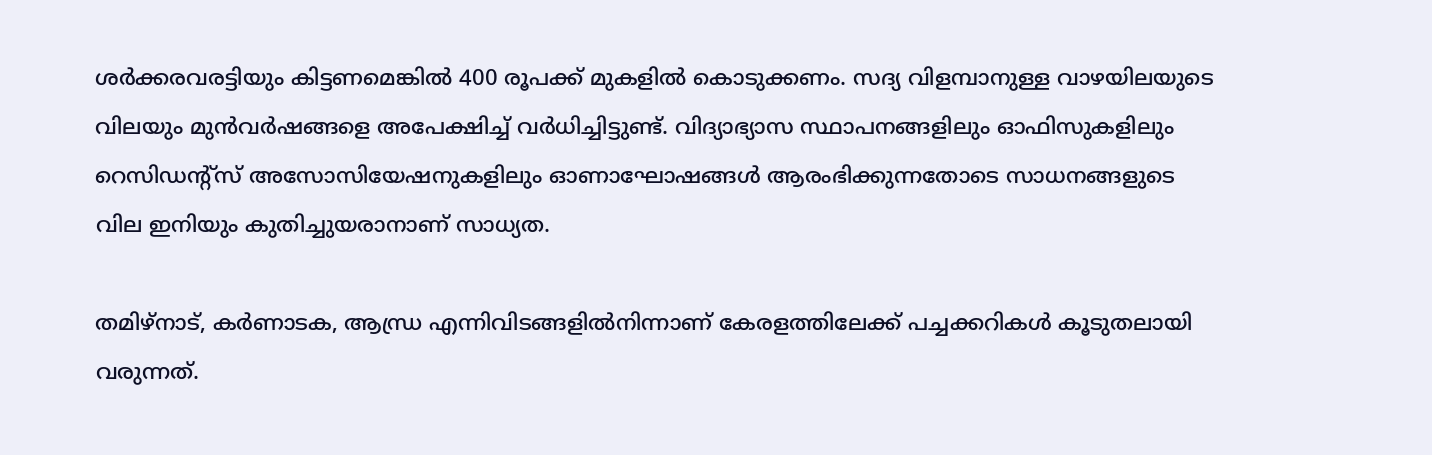ശർക്കരവരട്ടിയും കിട്ടണമെങ്കിൽ 400 രൂപക്ക് മുകളിൽ കൊടുക്കണം. സദ്യ വിളമ്പാനുള്ള വാഴയിലയുടെ വിലയും മുൻവർഷങ്ങളെ അപേക്ഷിച്ച് വർധിച്ചിട്ടുണ്ട്. വിദ്യാഭ്യാസ സ്ഥാപനങ്ങളിലും ഓഫിസുകളിലും റെസിഡന്റ്സ് അസോസിയേഷനുകളിലും ഓണാഘോഷങ്ങൾ ആരംഭിക്കുന്നതോടെ സാധനങ്ങളുടെ വില ഇനിയും കുതിച്ചുയരാനാണ് സാധ്യത.

തമിഴ്‌നാട്, കർണാടക, ആന്ധ്ര എന്നിവിടങ്ങളിൽനിന്നാണ് കേരളത്തിലേക്ക് പച്ചക്കറികൾ കൂടുതലായി വരുന്നത്.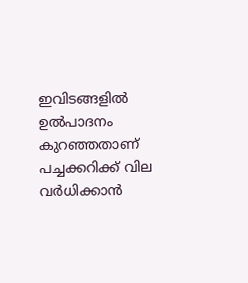ഇവിടങ്ങളിൽ ഉൽപാദനം കുറഞ്ഞതാണ് പച്ചക്കറിക്ക് വില വർധിക്കാൻ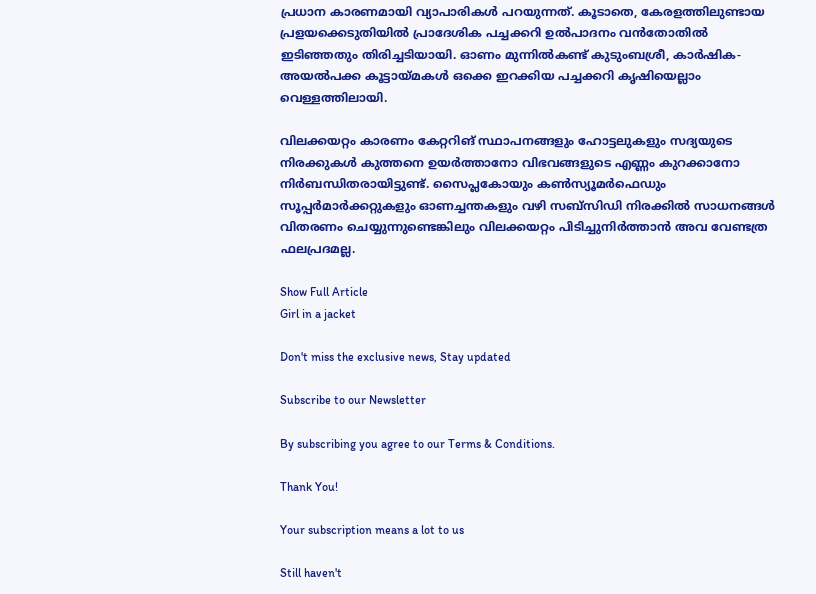പ്രധാന കാരണമായി വ്യാപാരികൾ പറയുന്നത്. കൂടാതെ, കേരളത്തിലുണ്ടായ പ്രളയക്കെടുതിയിൽ പ്രാദേശിക പച്ചക്കറി ഉൽപാദനം വൻതോതിൽ ഇടിഞ്ഞതും തിരിച്ചടിയായി. ഓണം മുന്നിൽകണ്ട് കുടുംബശ്രീ, കാർഷിക-അയൽപക്ക കൂട്ടായ്മകൾ ഒക്കെ ഇറക്കിയ പച്ചക്കറി കൃഷിയെല്ലാം വെള്ളത്തിലായി.

വിലക്കയറ്റം കാരണം കേറ്ററിങ് സ്ഥാപനങ്ങളും ഹോട്ടലുകളും സദ്യയുടെ നിരക്കുകൾ കുത്തനെ ഉയർത്താനോ വിഭവങ്ങളുടെ എണ്ണം കുറക്കാനോ നിർബന്ധിതരായിട്ടുണ്ട്. സൈപ്ലകോയും കൺസ്യൂമർഫെഡും സൂപ്പർമാർക്കറ്റുകളും ഓണച്ചന്തകളും വഴി സബ്സിഡി നിരക്കിൽ സാധനങ്ങൾ വിതരണം ചെയ്യുന്നുണ്ടെങ്കിലും വിലക്കയറ്റം പിടിച്ചുനിർത്താൻ അവ വേണ്ടത്ര ഫലപ്രദമല്ല.

Show Full Article
Girl in a jacket

Don't miss the exclusive news, Stay updated

Subscribe to our Newsletter

By subscribing you agree to our Terms & Conditions.

Thank You!

Your subscription means a lot to us

Still haven't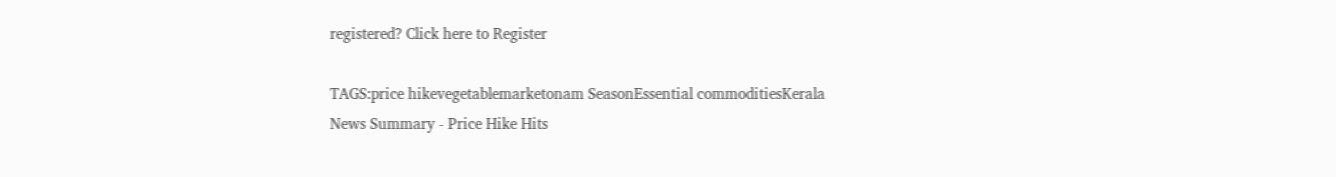registered? Click here to Register

TAGS:price hikevegetablemarketonam SeasonEssential commoditiesKerala
News Summary - Price Hike Hits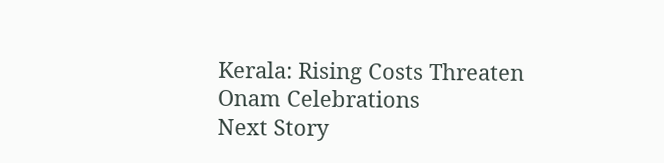Kerala: Rising Costs Threaten Onam Celebrations
Next Story